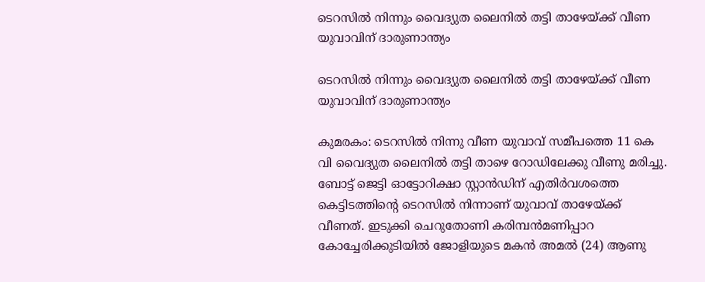ടെറസിൽ നിന്നും വൈദ്യുത ലൈനിൽ തട്ടി താഴേയ്ക്ക് വീണ യുവാവിന് ദാരുണാന്ത്യം

ടെറസിൽ നിന്നും വൈദ്യുത ലൈനിൽ തട്ടി താഴേയ്ക്ക് വീണ യുവാവിന് ദാരുണാന്ത്യം

കുമരകം: ടെറസിൽ നിന്നു വീണ യുവാവ് സമീപത്തെ 11 കെ വി വൈദ്യുത ലൈനിൽ തട്ടി താഴെ റോഡിലേക്കു വീണു മരിച്ചു. ബോട്ട് ജെട്ടി ഓട്ടോറിക്ഷാ സ്റ്റാൻഡിന് എതിർവശത്തെ കെട്ടിടത്തിന്റെ ടെറസിൽ നിന്നാണ് യുവാവ് താഴേയ്ക്ക് വീണത്. ഇടുക്കി ചെറുതോണി കരിമ്പൻമണിപ്പാറ കോച്ചേരിക്കുടിയിൽ ജോളിയുടെ മകൻ അമൽ (24) ആണു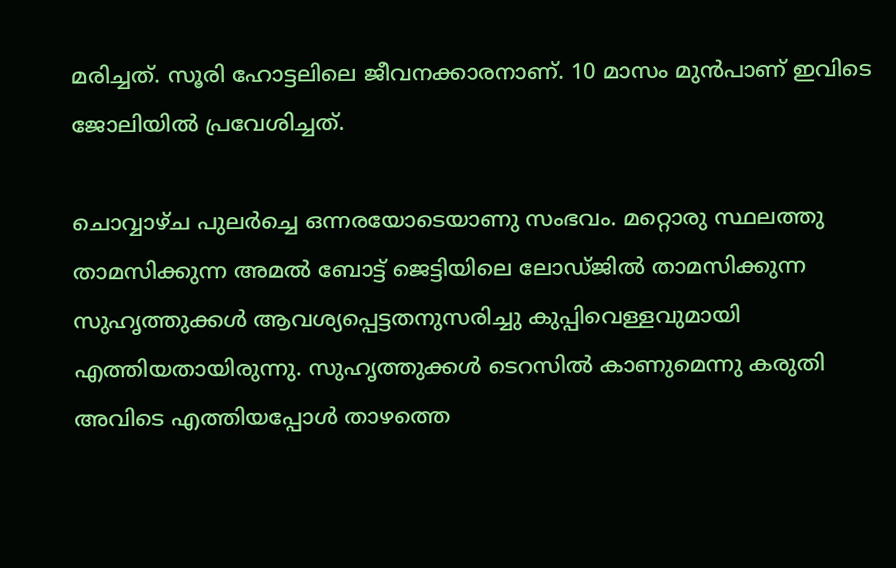മരിച്ചത്. സൂരി ഹോട്ടലിലെ ജീവനക്കാരനാണ്. 10 മാസം മുൻപാണ് ഇവിടെ ജോലിയിൽ പ്രവേശിച്ചത്.

ചൊവ്വാഴ്ച പുലർച്ചെ ഒന്നരയോടെയാണു സംഭവം. മറ്റൊരു സ്ഥലത്തു താമസിക്കുന്ന അമൽ ബോട്ട് ജെട്ടിയിലെ ലോഡ്ജിൽ താമസിക്കുന്ന സുഹൃത്തുക്കൾ ആവശ്യപ്പെട്ടതനുസരിച്ചു കുപ്പിവെള്ളവുമായി എത്തിയതായിരുന്നു. സുഹൃത്തുക്കൾ ടെറസിൽ കാണുമെന്നു കരുതി അവിടെ എത്തിയപ്പോൾ താഴത്തെ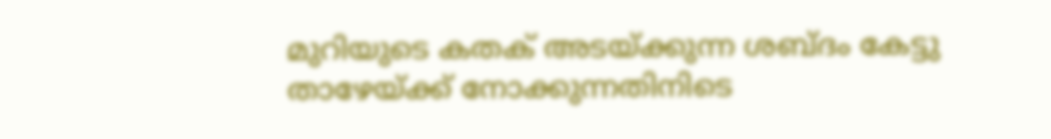മുറിയുടെ കതക് അടയ്ക്കുന്ന ശബ്ദം കേട്ടു താഴേയ്ക്ക് നോക്കുന്നതിനിടെ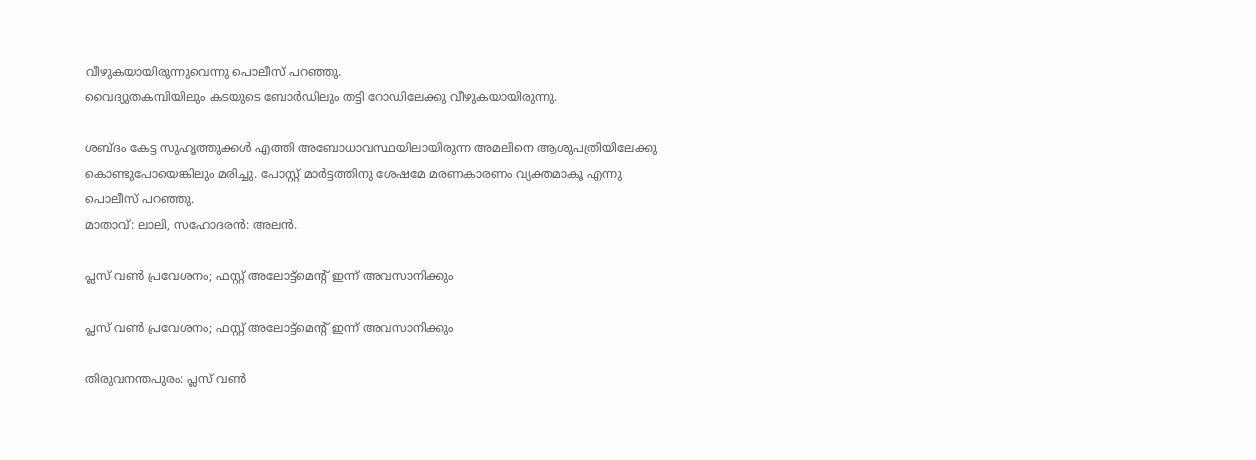വീഴുകയായിരുന്നുവെന്നു പൊലീസ് പറഞ്ഞു.
വൈദ്യുതകമ്പിയിലും കടയുടെ ബോർഡിലും തട്ടി റോഡിലേക്കു വീഴുകയായിരുന്നു.

ശബ്ദം കേട്ട സുഹൃത്തുക്കൾ എത്തി അബോധാവസ്ഥയിലായിരുന്ന അമലിനെ ആശുപത്രിയിലേക്കു കൊണ്ടുപോയെങ്കിലും മരിച്ചു. പോസ്റ്റ് മാർട്ടത്തിനു ശേഷമേ മരണകാരണം വ്യക്തമാകൂ എന്നു പൊലീസ് പറഞ്ഞു.
മാതാവ്: ലാലി, സഹോദരൻ: അലൻ.

പ്ലസ് വണ്‍ പ്രവേശനം; ഫസ്റ്റ് അലോട്ട്‌മെന്റ് ഇന്ന് അവസാനിക്കും

പ്ലസ് വണ്‍ പ്രവേശനം; ഫസ്റ്റ് അലോട്ട്‌മെന്റ് ഇന്ന് അവസാനിക്കും

തിരുവനന്തപുരം: പ്ലസ് വണ്‍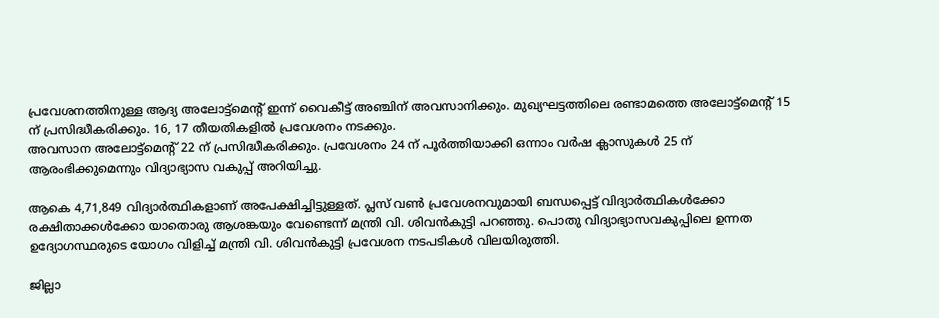പ്രവേശനത്തിനുള്ള ആദ്യ അലോട്ട്‌മെന്റ് ഇന്ന് വൈകീട്ട് അഞ്ചിന് അവസാനിക്കും. മുഖ്യഘട്ടത്തിലെ രണ്ടാമത്തെ അലോട്ട്‌മെന്റ് 15 ന് പ്രസിദ്ധീകരിക്കും. 16, 17 തീയതികളില്‍ പ്രവേശനം നടക്കും.
അവസാന അലോട്ട്‌മെന്റ് 22 ന് പ്രസിദ്ധീകരിക്കും. പ്രവേശനം 24 ന് പൂര്‍ത്തിയാക്കി ഒന്നാം വര്‍ഷ ക്ലാസുകള്‍ 25 ന് ആരംഭിക്കുമെന്നും വിദ്യാഭ്യാസ വകുപ്പ് അറിയിച്ചു.

ആകെ 4,71,849 വിദ്യാര്‍ത്ഥികളാണ് അപേക്ഷിച്ചിട്ടുള്ളത്. പ്ലസ് വണ്‍ പ്രവേശനവുമായി ബന്ധപ്പെട്ട് വിദ്യാര്‍ത്ഥികള്‍ക്കോ രക്ഷിതാക്കള്‍ക്കോ യാതൊരു ആശങ്കയും വേണ്ടെന്ന് മന്ത്രി വി. ശിവന്‍കുട്ടി പറഞ്ഞു. പൊതു വിദ്യാഭ്യാസവകുപ്പിലെ ഉന്നത ഉദ്യോഗസ്ഥരുടെ യോഗം വിളിച്ച് മന്ത്രി വി. ശിവന്‍കുട്ടി പ്രവേശന നടപടികള്‍ വിലയിരുത്തി.

ജില്ലാ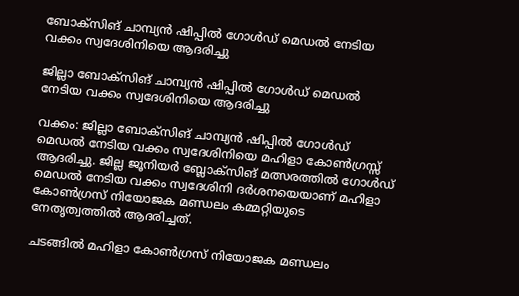ബോക്സിങ് ചാമ്പ്യൻ ഷിപ്പിൽ ഗോൾഡ് മെഡൽ നേടിയ വക്കം സ്വദേശിനിയെ ആദരിച്ചു

ജില്ലാ ബോക്സിങ് ചാമ്പ്യൻ ഷിപ്പിൽ ഗോൾഡ് മെഡൽ നേടിയ വക്കം സ്വദേശിനിയെ ആദരിച്ചു

വക്കം: ജില്ലാ ബോക്സിങ് ചാമ്പ്യൻ ഷിപ്പിൽ ഗോൾഡ് മെഡൽ നേടിയ വക്കം സ്വദേശിനിയെ മഹിളാ കോൺഗ്രസ്സ് ആദരിച്ചു. ജില്ല ജൂനിയർ ബ്ലോക്സിങ് മത്സരത്തിൽ ഗോൾഡ് മെഡൽ നേടിയ വക്കം സ്വദേശിനി ദർശനയെയാണ് മഹിളാ കോൺഗ്രസ് നിയോജക മണ്ഡലം കമ്മറ്റിയുടെ നേതൃത്വത്തിൽ ആദരിച്ചത്.

ചടങ്ങിൽ മഹിളാ കോൺഗ്രസ് നിയോജക മണ്ഡലം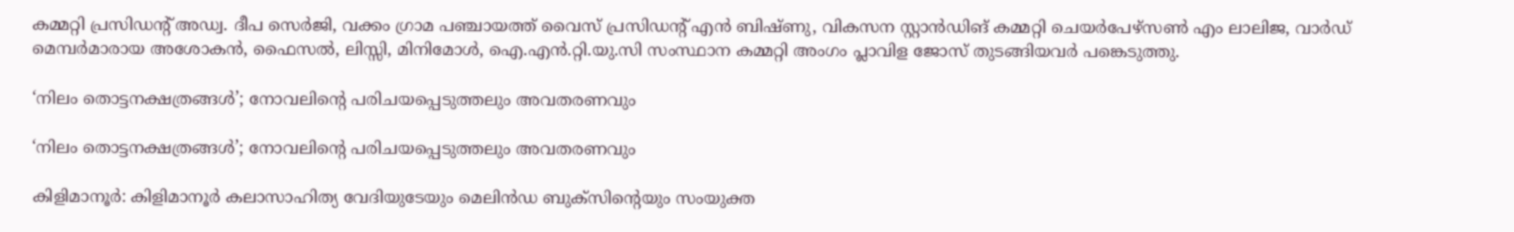കമ്മറ്റി പ്രസിഡന്റ് അഡ്വ. ദീപ സെർജി, വക്കം ഗ്രാമ പഞ്ചായത്ത് വൈസ് പ്രസിഡന്റ് എൻ ബിഷ്ണു, വികസന സ്റ്റാൻഡിങ് കമ്മറ്റി ചെയർപേഴ്സൺ എം ലാലിജ, വാർഡ് മെമ്പർമാരായ അശോകൻ, ഫൈസൽ, ലിസ്സി, മിനിമോൾ, ഐ.എൻ.റ്റി.യു.സി സംസ്ഥാന കമ്മറ്റി അംഗം പ്ലാവിള ജോസ് തുടങ്ങിയവർ പങ്കെടുത്തു.

‘നിലം തൊട്ടനക്ഷത്രങ്ങൾ’; നോവലിന്റെ പരിചയപ്പെടുത്തലും അവതരണവും

‘നിലം തൊട്ടനക്ഷത്രങ്ങൾ’; നോവലിന്റെ പരിചയപ്പെടുത്തലും അവതരണവും

കിളിമാനൂർ: കിളിമാനൂർ കലാസാഹിത്യ വേദിയുടേയും മെലിൻഡ ബുക്സിൻ്റെയും സംയുക്ത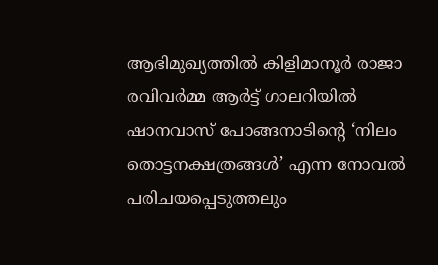ആഭിമുഖ്യത്തിൽ കിളിമാനൂർ രാജാ രവിവർമ്മ ആർട്ട് ഗാലറിയിൽ
ഷാനവാസ് പോങ്ങനാടിൻ്റെ ‘നിലം തൊട്ടനക്ഷത്രങ്ങൾ’ എന്ന നോവൽ പരിചയപ്പെടുത്തലും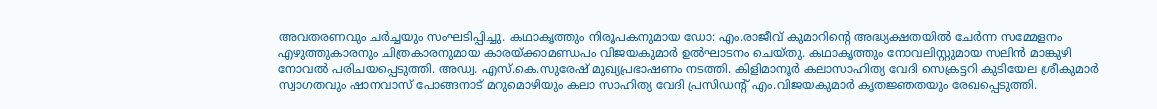അവതരണവും ചർച്ചയും സംഘടിപ്പിച്ചു. കഥാകൃത്തും നിരൂപകനുമായ ഡോ: എം.രാജീവ് കുമാറിൻ്റെ അദ്ധ്യക്ഷതയിൽ ചേർന്ന സമ്മേളനം എഴുത്തുകാരനും ചിത്രകാരനുമായ കാരയ്ക്കാമണ്ഡപം വിജയകുമാർ ഉൽഘാടനം ചെയ്തു. കഥാകൃത്തും നോവലിസ്റ്റുമായ സലിൻ മാങ്കുഴി നോവൽ പരിചയപ്പെടുത്തി. അഡ്വ. എസ്.കെ.സുരേഷ് മുഖ്യപ്രഭാഷണം നടത്തി. കിളിമാനൂർ കലാസാഹിത്യ വേദി സെക്രട്ടറി കുടിയേല ശ്രീകുമാർ സ്വാഗതവും ഷാനവാസ് പോങ്ങനാട് മറുമൊഴിയും കലാ സാഹിത്യ വേദി പ്രസിഡൻ്റ് എം.വിജയകുമാർ കൃതജ്ഞതയും രേഖപ്പെടുത്തി.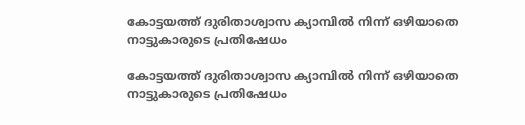കോട്ടയത്ത് ദുരിതാശ്വാസ ക്യാമ്പില്‍ നിന്ന് ഒഴിയാതെ നാട്ടുകാരുടെ പ്രതിഷേധം

കോട്ടയത്ത് ദുരിതാശ്വാസ ക്യാമ്പില്‍ നിന്ന് ഒഴിയാതെ നാട്ടുകാരുടെ പ്രതിഷേധം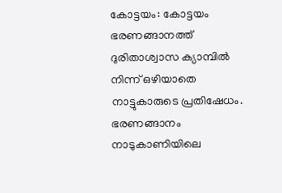കോട്ടയം: കോട്ടയം ഭരണങ്ങാനത്ത് ദുരിതാശ്വാസ ക്യാമ്പില്‍ നിന്ന് ഒഴിയാതെ നാട്ടുകാരുടെ പ്രതിഷേധം. ഭരണങ്ങാനം നാടുകാണിയിലെ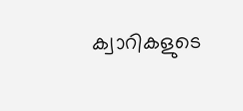ക്വാറികളുടെ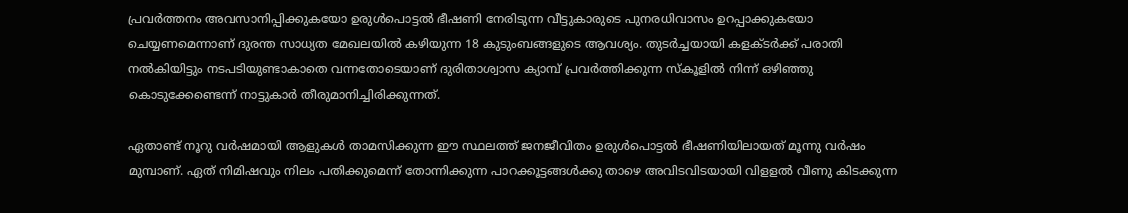പ്രവര്‍ത്തനം അവസാനിപ്പിക്കുകയോ ഉരുള്‍പൊട്ടല്‍ ഭീഷണി നേരിടുന്ന വീട്ടുകാരുടെ പുനരധിവാസം ഉറപ്പാക്കുകയോ ചെയ്യണമെന്നാണ് ദുരന്ത സാധ്യത മേഖലയില്‍ കഴിയുന്ന 18 കുടുംബങ്ങളുടെ ആവശ്യം. തുടര്‍ച്ചയായി കളക്ടര്‍ക്ക് പരാതി നല്‍കിയിട്ടും നടപടിയുണ്ടാകാതെ വന്നതോടെയാണ് ദുരിതാശ്വാസ ക്യാമ്പ് പ്രവര്‍ത്തിക്കുന്ന സ്കൂളില്‍ നിന്ന് ഒഴിഞ്ഞു കൊടുക്കേണ്ടെന്ന് നാട്ടുകാര്‍ തീരുമാനിച്ചിരിക്കുന്നത്.

ഏതാണ്ട് നൂറു വര്‍ഷമായി ആളുകള്‍ താമസിക്കുന്ന ഈ സ്ഥലത്ത് ജനജീവിതം ഉരുള്‍പൊട്ടല്‍ ഭീഷണിയിലായത് മൂന്നു വര്‍ഷം മുമ്പാണ്. ഏത് നിമിഷവും നിലം പതിക്കുമെന്ന് തോന്നിക്കുന്ന പാറക്കൂട്ടങ്ങള്‍ക്കു താഴെ അവിടവിടയായി വിളളല്‍ വീണു കിടക്കുന്ന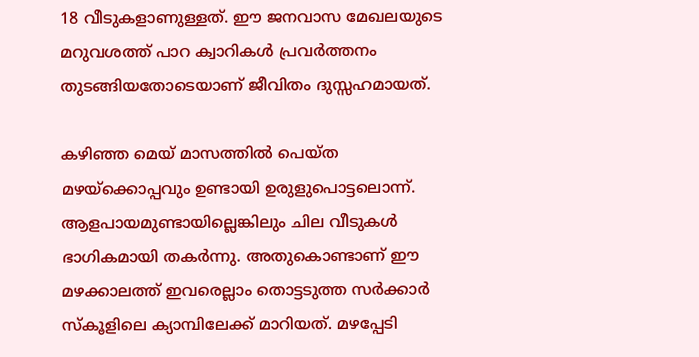18 വീടുകളാണുള്ളത്. ഈ ജനവാസ മേഖലയുടെ മറുവശത്ത് പാറ ക്വാറികള്‍ പ്രവര്‍ത്തനം തുടങ്ങിയതോടെയാണ് ജീവിതം ദുസ്സഹമായത്.

കഴിഞ്ഞ മെയ് മാസത്തില്‍ പെയ്ത മഴയ്ക്കൊപ്പവും ഉണ്ടായി ഉരുളുപൊട്ടലൊന്ന്. ആളപായമുണ്ടായില്ലെങ്കിലും ചില വീടുകള്‍ ഭാഗികമായി തകര്‍ന്നു. അതുകൊണ്ടാണ് ഈ മഴക്കാലത്ത് ഇവരെല്ലാം തൊട്ടടുത്ത സര്‍ക്കാര്‍ സ്കൂളിലെ ക്യാമ്പിലേക്ക് മാറിയത്. മഴപ്പേടി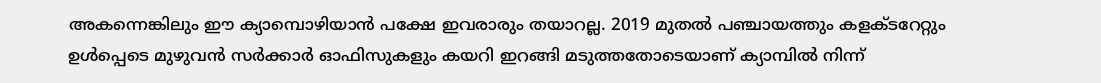അകന്നെങ്കിലും ഈ ക്യാമ്പൊഴിയാന്‍ പക്ഷേ ഇവരാരും തയാറല്ല. 2019 മുതല്‍ പഞ്ചായത്തും കളക്ടറേറ്റും ഉള്‍പ്പെടെ മുഴുവന്‍ സര്‍ക്കാര്‍ ഓഫിസുകളും കയറി ഇറങ്ങി മടുത്തതോടെയാണ് ക്യാമ്പില്‍ നിന്ന്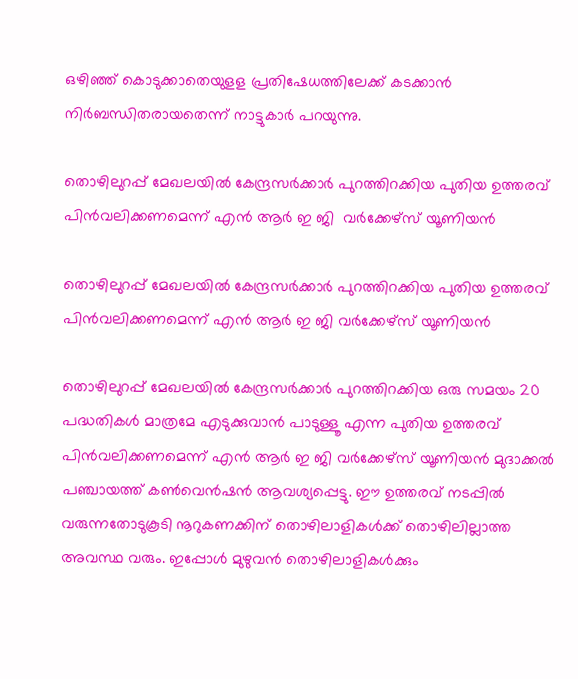ഒഴിഞ്ഞ് കൊടുക്കാതെയുളള പ്രതിഷേധത്തിലേക്ക് കടക്കാന്‍ നിര്‍ബന്ധിതരായതെന്ന് നാട്ടുകാര്‍ പറയുന്നു.

തൊഴിലുറപ്പ് മേഖലയിൽ കേന്ദ്രസർക്കാർ പുറത്തിറക്കിയ പുതിയ ഉത്തരവ് പിൻവലിക്കണമെന്ന് എൻ ആർ ഇ ജി  വർക്കേഴ്സ് യൂണിയൻ

തൊഴിലുറപ്പ് മേഖലയിൽ കേന്ദ്രസർക്കാർ പുറത്തിറക്കിയ പുതിയ ഉത്തരവ് പിൻവലിക്കണമെന്ന് എൻ ആർ ഇ ജി വർക്കേഴ്സ് യൂണിയൻ

തൊഴിലുറപ്പ് മേഖലയിൽ കേന്ദ്രസർക്കാർ പുറത്തിറക്കിയ ഒരു സമയം 20 പദ്ധതികൾ മാത്രമേ എടുക്കുവാൻ പാടുള്ളൂ എന്ന പുതിയ ഉത്തരവ് പിൻവലിക്കണമെന്ന് എൻ ആർ ഇ ജി വർക്കേഴ്സ് യൂണിയൻ മുദാക്കൽ പഞ്ചായത്ത് കൺവെൻഷൻ ആവശ്യപ്പെട്ടു. ഈ ഉത്തരവ് നടപ്പിൽ വരുന്നതോടുകൂടി നൂറുകണക്കിന് തൊഴിലാളികൾക്ക് തൊഴിലില്ലാത്ത അവസ്ഥ വരും. ഇപ്പോൾ മുഴുവൻ തൊഴിലാളികൾക്കും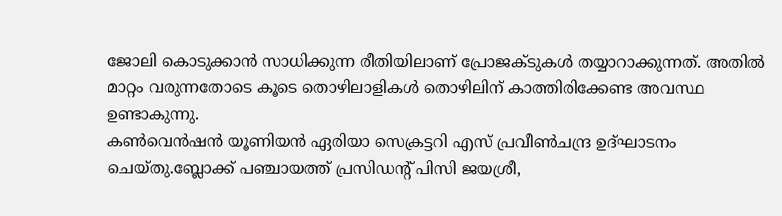ജോലി കൊടുക്കാൻ സാധിക്കുന്ന രീതിയിലാണ് പ്രോജക്ടുകൾ തയ്യാറാക്കുന്നത്. അതിൽ മാറ്റം വരുന്നതോടെ കൂടെ തൊഴിലാളികൾ തൊഴിലിന് കാത്തിരിക്കേണ്ട അവസ്ഥ ഉണ്ടാകുന്നു.
കൺവെൻഷൻ യൂണിയൻ ഏരിയാ സെക്രട്ടറി എസ് പ്രവീൺചന്ദ്ര ഉദ്ഘാടനം ചെയ്തു.ബ്ലോക്ക് പഞ്ചായത്ത് പ്രസിഡന്റ് പിസി ജയശ്രീ,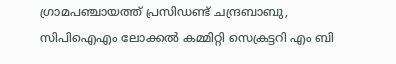ഗ്രാമപഞ്ചായത്ത് പ്രസിഡണ്ട് ചന്ദ്രബാബു, സിപിഐഎം ലോക്കൽ കമ്മിറ്റി സെക്രട്ടറി എം ബി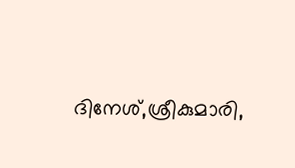ദിനേശ്,ശ്രീകുമാരി,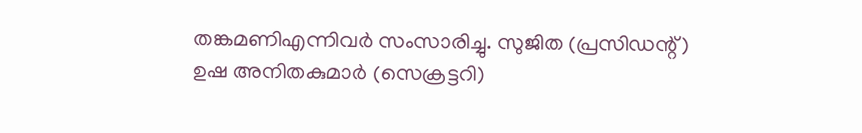തങ്കമണിഎന്നിവർ സംസാരിച്ചു. സുജിത (പ്രസിഡന്റ്) ഉഷ അനിതകുമാർ (സെക്രട്ടറി)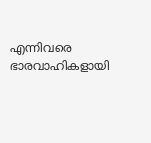എന്നിവരെ ഭാരവാഹികളായി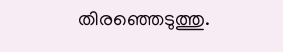തിരഞ്ഞെടുത്തു.